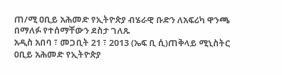ጠ/ሚ ዐቢይ አሕመድ የኢትዮጵያ ብሄራዊ ቡድን ለአፍሪካ ዋንጫ በማለፉ የተሰማቸውን ደስታ ገለጹ
አዲስ አበባ ፣ መጋቢት 21 ፣ 2013 (ኤፍ ቢ ሲ)ጠቅላይ ሚኒስትር ዐቢይ አሕመድ የኢትዮጵያ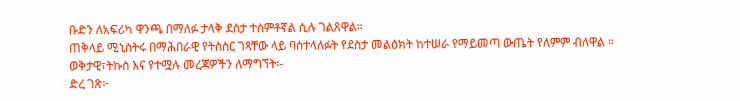ቡድን ለአፍሪካ ዋንጫ በማለፉ ታላቅ ደስታ ተሰምቶኛል ሲሉ ገልጸዋል።
ጠቅላይ ሚኒስትሩ በማሕበራዊ የትስስር ገጻቸው ላይ ባስተላለፉት የደስታ መልዕክት ከተሠራ የማይመጣ ውጤት የለምም ብለዋል ።
ወቅታዊ፣ትኩስ እና የተሟሉ መረጃዎችን ለማግኘት፡-
ድረ ገጽ፦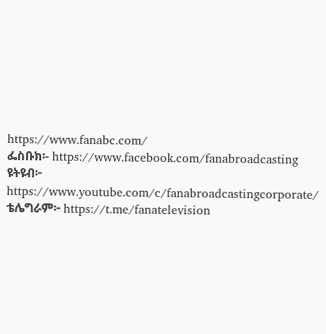https://www.fanabc.com/
ፌስቡክ፡- https://www.facebook.com/fanabroadcasting
ዩትዩብ፦ https://www.youtube.com/c/fanabroadcastingcorporate/
ቴሌግራም፦ https://t.me/fanatelevision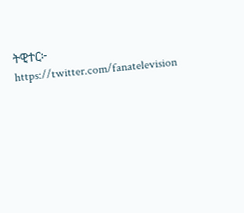ትዊተር፦ https://twitter.com/fanatelevision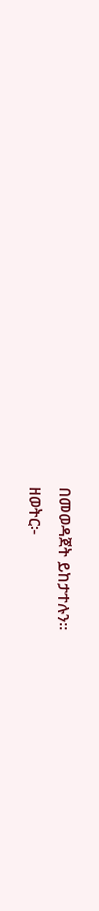በመወዳጀት ይከታተሉን፡፡
ዘወትር፦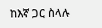ከእኛ ጋር ስላሉ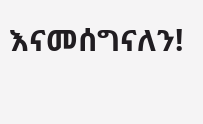እናመሰግናለን!